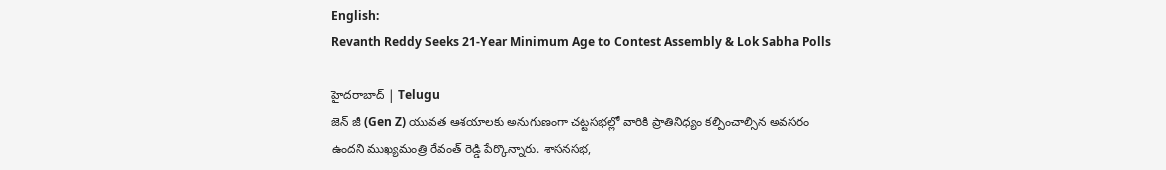English:
Revanth Reddy Seeks 21-Year Minimum Age to Contest Assembly & Lok Sabha Polls

హైదరాబాద్ | Telugu
జెన్ జీ (Gen Z) యువత ఆశయాలకు అనుగుణంగా చట్టసభల్లో వారికి ప్రాతినిధ్యం కల్పించాల్సిన అవసరం ఉందని ముఖ్యమంత్రి రేవంత్ రెడ్డి పేర్కొన్నారు. శాసనసభ,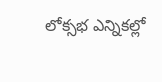లోక్సభ ఎన్నికల్లో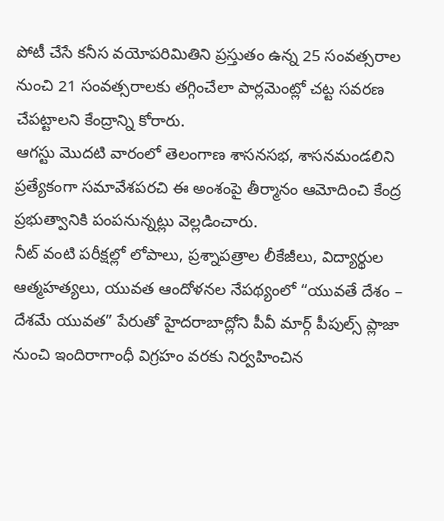పోటీ చేసే కనీస వయోపరిమితిని ప్రస్తుతం ఉన్న 25 సంవత్సరాల నుంచి 21 సంవత్సరాలకు తగ్గించేలా పార్లమెంట్లో చట్ట సవరణ చేపట్టాలని కేంద్రాన్ని కోరారు.
ఆగస్టు మొదటి వారంలో తెలంగాణ శాసనసభ, శాసనమండలిని ప్రత్యేకంగా సమావేశపరచి ఈ అంశంపై తీర్మానం ఆమోదించి కేంద్ర ప్రభుత్వానికి పంపనున్నట్లు వెల్లడించారు.
నీట్ వంటి పరీక్షల్లో లోపాలు, ప్రశ్నాపత్రాల లీకేజీలు, విద్యార్థుల ఆత్మహత్యలు, యువత ఆందోళనల నేపథ్యంలో “యువతే దేశం – దేశమే యువత” పేరుతో హైదరాబాద్లోని పీవీ మార్గ్ పీపుల్స్ ప్లాజా నుంచి ఇందిరాగాంధీ విగ్రహం వరకు నిర్వహించిన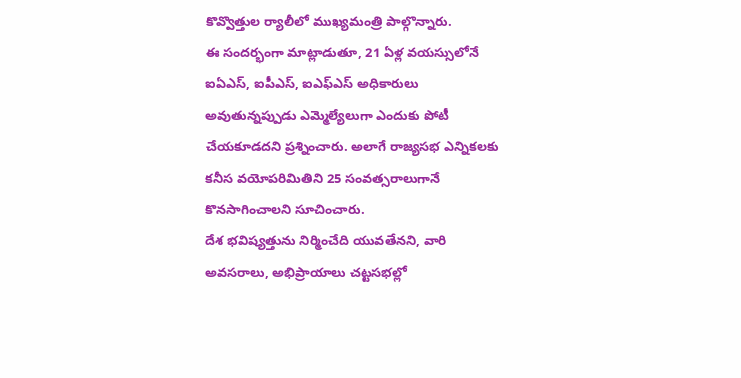కొవ్వొత్తుల ర్యాలీలో ముఖ్యమంత్రి పాల్గొన్నారు.
ఈ సందర్భంగా మాట్లాడుతూ, 21 ఏళ్ల వయస్సులోనే ఐఏఎస్, ఐపీఎస్, ఐఎఫ్ఎస్ అధికారులు అవుతున్నప్పుడు ఎమ్మెల్యేలుగా ఎందుకు పోటీ చేయకూడదని ప్రశ్నించారు. అలాగే రాజ్యసభ ఎన్నికలకు కనీస వయోపరిమితిని 25 సంవత్సరాలుగానే కొనసాగించాలని సూచించారు.
దేశ భవిష్యత్తును నిర్మించేది యువతేనని, వారి అవసరాలు, అభిప్రాయాలు చట్టసభల్లో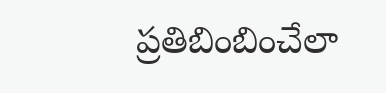ప్రతిబింబించేలా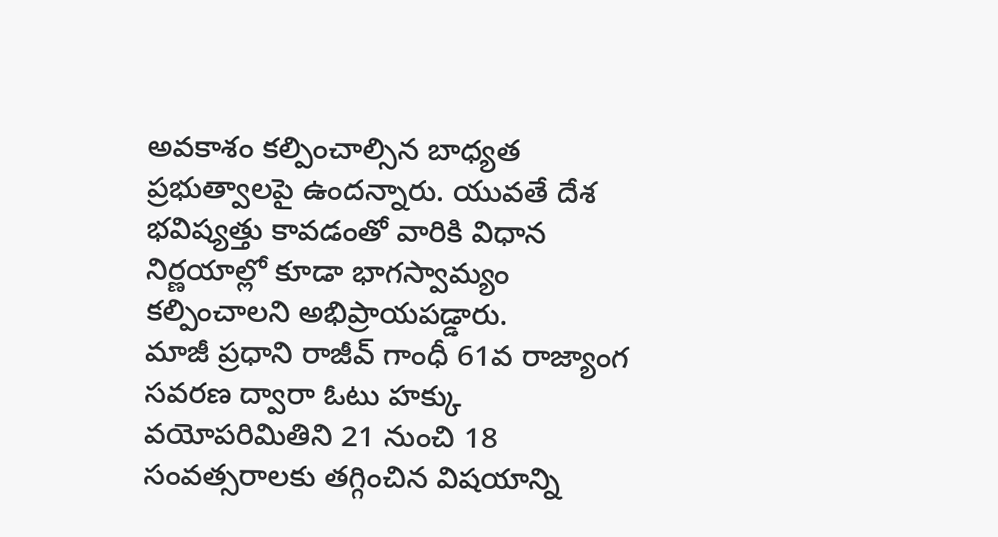అవకాశం కల్పించాల్సిన బాధ్యత ప్రభుత్వాలపై ఉందన్నారు. యువతే దేశ భవిష్యత్తు కావడంతో వారికి విధాన నిర్ణయాల్లో కూడా భాగస్వామ్యం కల్పించాలని అభిప్రాయపడ్డారు.
మాజీ ప్రధాని రాజీవ్ గాంధీ 61వ రాజ్యాంగ సవరణ ద్వారా ఓటు హక్కు వయోపరిమితిని 21 నుంచి 18 సంవత్సరాలకు తగ్గించిన విషయాన్ని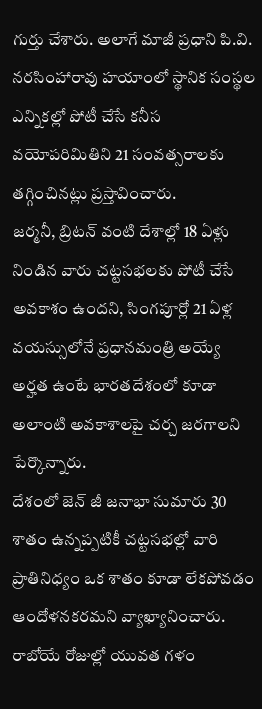గుర్తు చేశారు. అలాగే మాజీ ప్రధాని పి.వి. నరసింహారావు హయాంలో స్థానిక సంస్థల ఎన్నికల్లో పోటీ చేసే కనీస వయోపరిమితిని 21 సంవత్సరాలకు తగ్గించినట్లు ప్రస్తావించారు.
జర్మనీ, బ్రిటన్ వంటి దేశాల్లో 18 ఏళ్లు నిండిన వారు చట్టసభలకు పోటీ చేసే అవకాశం ఉందని, సింగపూర్లో 21 ఏళ్ల వయస్సులోనే ప్రధానమంత్రి అయ్యే అర్హత ఉంటే భారతదేశంలో కూడా అలాంటి అవకాశాలపై చర్చ జరగాలని పేర్కొన్నారు.
దేశంలో జెన్ జీ జనాభా సుమారు 30 శాతం ఉన్నప్పటికీ చట్టసభల్లో వారి ప్రాతినిధ్యం ఒక శాతం కూడా లేకపోవడం ఆందోళనకరమని వ్యాఖ్యానించారు. రాబోయే రోజుల్లో యువత గళం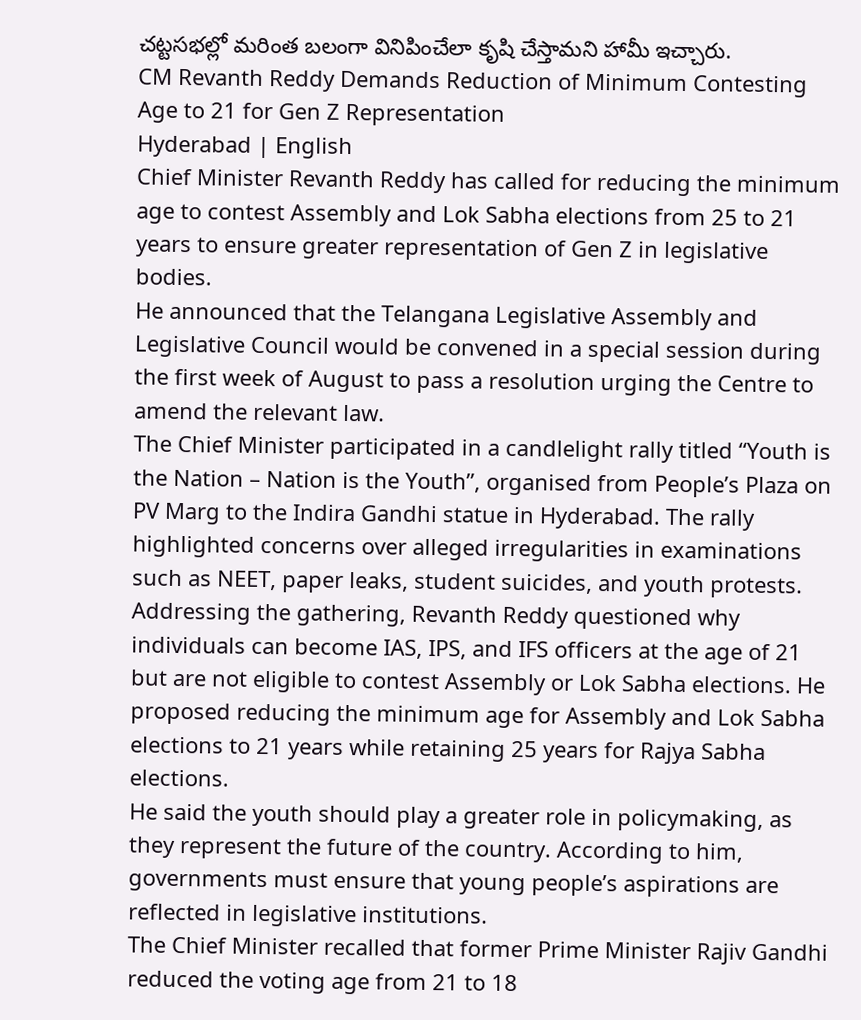చట్టసభల్లో మరింత బలంగా వినిపించేలా కృషి చేస్తామని హామీ ఇచ్చారు.
CM Revanth Reddy Demands Reduction of Minimum Contesting Age to 21 for Gen Z Representation
Hyderabad | English
Chief Minister Revanth Reddy has called for reducing the minimum age to contest Assembly and Lok Sabha elections from 25 to 21 years to ensure greater representation of Gen Z in legislative bodies.
He announced that the Telangana Legislative Assembly and Legislative Council would be convened in a special session during the first week of August to pass a resolution urging the Centre to amend the relevant law.
The Chief Minister participated in a candlelight rally titled “Youth is the Nation – Nation is the Youth”, organised from People’s Plaza on PV Marg to the Indira Gandhi statue in Hyderabad. The rally highlighted concerns over alleged irregularities in examinations such as NEET, paper leaks, student suicides, and youth protests.
Addressing the gathering, Revanth Reddy questioned why individuals can become IAS, IPS, and IFS officers at the age of 21 but are not eligible to contest Assembly or Lok Sabha elections. He proposed reducing the minimum age for Assembly and Lok Sabha elections to 21 years while retaining 25 years for Rajya Sabha elections.
He said the youth should play a greater role in policymaking, as they represent the future of the country. According to him, governments must ensure that young people’s aspirations are reflected in legislative institutions.
The Chief Minister recalled that former Prime Minister Rajiv Gandhi reduced the voting age from 21 to 18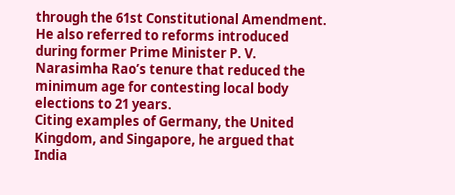through the 61st Constitutional Amendment. He also referred to reforms introduced during former Prime Minister P. V. Narasimha Rao’s tenure that reduced the minimum age for contesting local body elections to 21 years.
Citing examples of Germany, the United Kingdom, and Singapore, he argued that India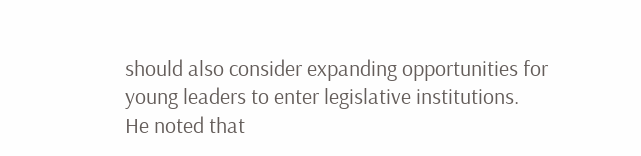should also consider expanding opportunities for young leaders to enter legislative institutions.
He noted that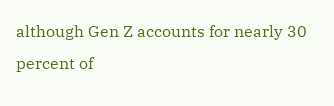although Gen Z accounts for nearly 30 percent of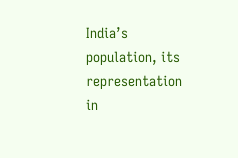India’s population, its representation in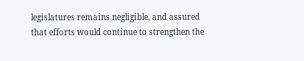legislatures remains negligible, and assured that efforts would continue to strengthen the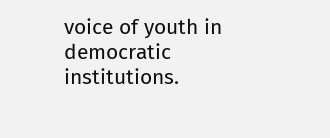voice of youth in democratic institutions.